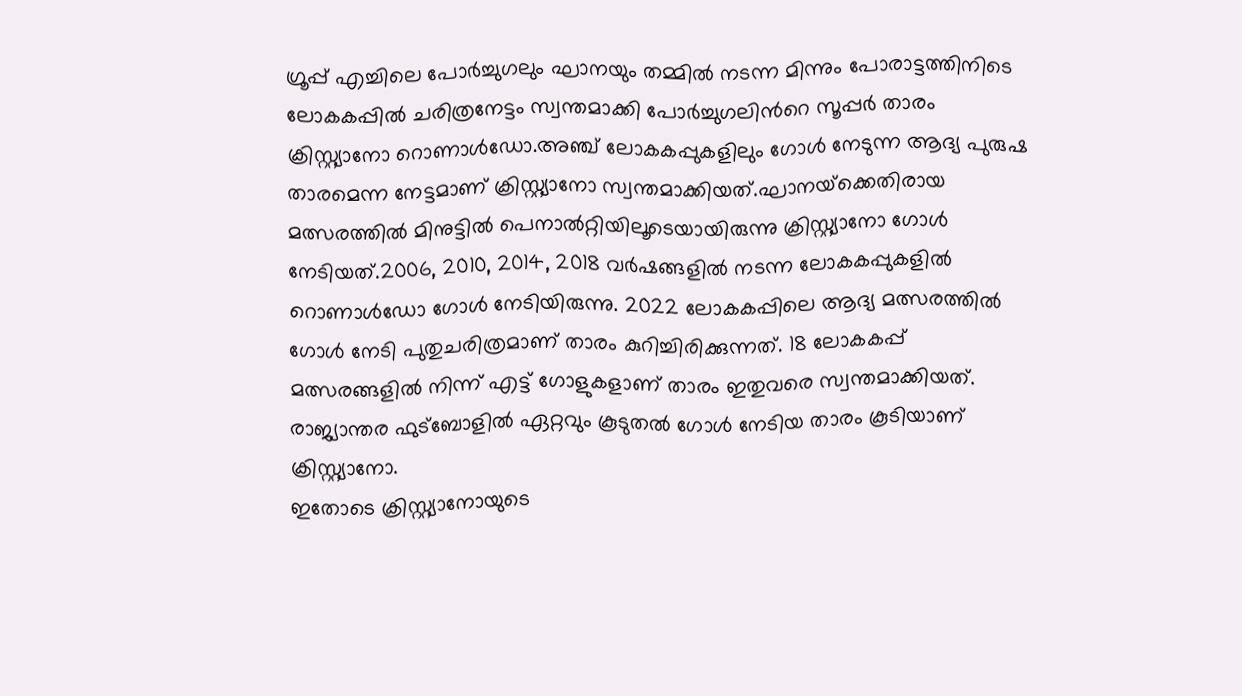ഗ്രൂപ്പ് എച്ചിലെ പോര്‍ച്ചുഗലും ഘാനയും തമ്മില്‍ നടന്ന മിന്നും പോരാട്ടത്തിനിടെ ലോകകപ്പിൽ ചരിത്രനേട്ടം സ്വന്തമാക്കി പോര്‍ച്ചുഗലിന്‍റെ സൂപ്പര്‍ താരം ക്രിസ്റ്റ്യാനോ റൊണാൾഡോ.അഞ്ച് ലോകകപ്പുകളിലും ഗോള്‍ നേടുന്ന ആദ്യ പുരുഷ താരമെന്ന നേട്ടമാണ് ക്രിസ്റ്റ്യാനോ സ്വന്തമാക്കിയത്.ഘാനയ്‌ക്കെതിരായ മത്സരത്തില്‍ മിനുട്ടില്‍ പെനാല്‍റ്റിയിലൂടെയായിരുന്നു ക്രിസ്റ്റ്യാനോ ഗോള്‍ നേടിയത്.2006, 2010, 2014, 2018 വര്‍ഷങ്ങളില്‍ നടന്ന ലോകകപ്പുകളില്‍ റൊണാള്‍ഡോ ഗോള്‍ നേടിയിരുന്നു. 2022 ലോകകപ്പിലെ ആദ്യ മത്സരത്തില്‍ ഗോള്‍ നേടി പുതുചരിത്രമാണ് താരം കുറിച്ചിരിക്കുന്നത്. 18 ലോകകപ്പ് മത്സരങ്ങളില്‍ നിന്ന് എട്ട് ഗോളുകളാണ് താരം ഇതുവരെ സ്വന്തമാക്കിയത്. രാജ്യാന്തര ഫുട്‌ബോളില്‍ ഏറ്റവും കൂടുതല്‍ ഗോള്‍ നേടിയ താരം കൂടിയാണ് ക്രിസ്റ്റ്യാനോ.
ഇതോടെ ക്രിസ്റ്റ്യാനോയുടെ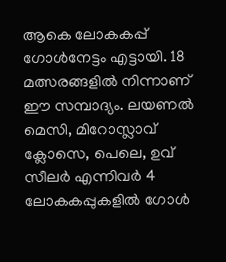ആകെ ലോകകപ്പ് ഗോൾനേട്ടം എട്ടായി. 18 മത്സരങ്ങളിൽ നിന്നാണ് ഈ സമ്പാദ്യം. ലയണല്‍ മെസി, മിറോസ്ലാവ് ക്ലോസെ, പെലെ, ഉവ് സീലര്‍ എന്നിവര്‍ 4 ലോകകപ്പുകളില്‍ ഗോള്‍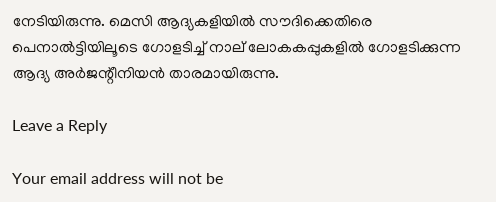നേടിയിരുന്നു. മെസി ആദ്യകളിയിൽ സൗദിക്കെതിരെ പെനാൽട്ടിയിലൂടെ ഗോളടിച്ച് നാല് ലോകകപ്പുകളിൽ ഗോളടിക്കുന്ന ആദ്യ അർജന്റീനിയൻ താരമായിരുന്നു.

Leave a Reply

Your email address will not be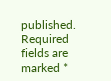published. Required fields are marked *